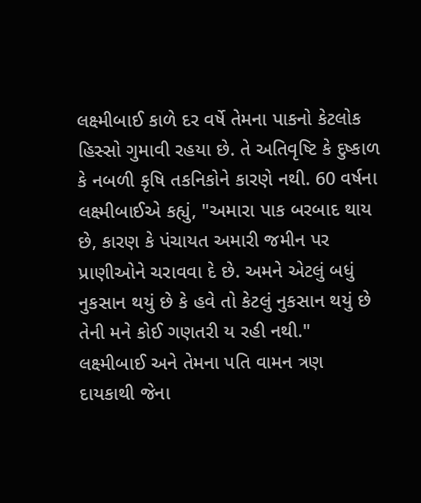લક્ષ્મીબાઈ કાળે દર વર્ષે તેમના પાકનો કેટલોક હિસ્સો ગુમાવી રહયા છે. તે અતિવૃષ્ટિ કે દુષ્કાળ કે નબળી કૃષિ તકનિકોને કારણે નથી. 60 વર્ષના લક્ષ્મીબાઈએ કહ્યું, "અમારા પાક બરબાદ થાય છે, કારણ કે પંચાયત અમારી જમીન પર પ્રાણીઓને ચરાવવા દે છે. અમને એટલું બધું નુકસાન થયું છે કે હવે તો કેટલું નુકસાન થયું છે તેની મને કોઈ ગણતરી ય રહી નથી."
લક્ષ્મીબાઈ અને તેમના પતિ વામન ત્રણ દાયકાથી જેના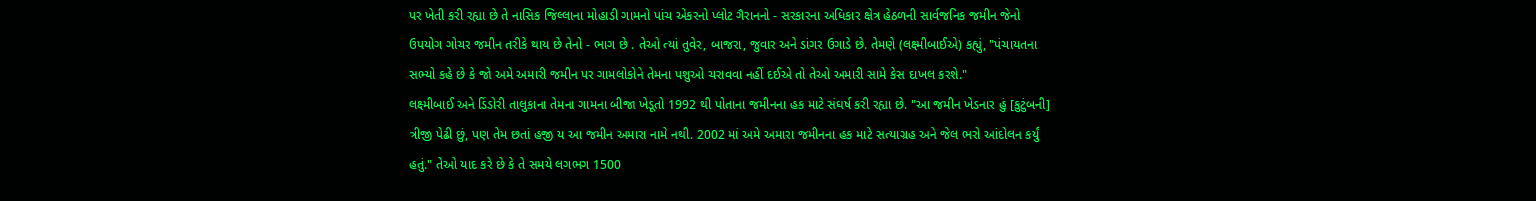પર ખેતી કરી રહ્યા છે તે નાસિક જિલ્લાના મોહાડી ગામનો પાંચ એકરનો પ્લોટ ગૈરાનનો - સરકારના અધિકાર ક્ષેત્ર હેઠળની સાર્વજનિક જમીન જેનો ઉપયોગ ગોચર જમીન તરીકે થાય છે તેનો - ભાગ છે . તેઓ ત્યાં તુવેર, બાજરા, જુવાર અને ડાંગર ઉગાડે છે. તેમણે (લક્ષ્મીબાઈએ) કહ્યું, "પંચાયતના સભ્યો કહે છે કે જો અમે અમારી જમીન પર ગામલોકોને તેમના પશુઓ ચરાવવા નહીં દઈએ તો તેઓ અમારી સામે કેસ દાખલ કરશે."
લક્ષ્મીબાઈ અને ડિંડોરી તાલુકાના તેમના ગામના બીજા ખેડૂતો 1992 થી પોતાના જમીનના હક માટે સંઘર્ષ કરી રહ્યા છે. "આ જમીન ખેડનાર હું [કુટુંબની] ત્રીજી પેઢી છું, પણ તેમ છતાં હજી ય આ જમીન અમારા નામે નથી. 2002 માં અમે અમારા જમીનના હક માટે સત્યાગ્રહ અને જેલ ભરો આંદોલન કર્યું હતું." તેઓ યાદ કરે છે કે તે સમયે લગભગ 1500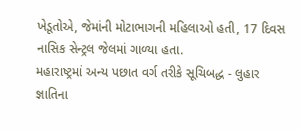ખેડૂતોએ, જેમાંની મોટાભાગની મહિલાઓ હતી, 17 દિવસ નાસિક સેન્ટ્રલ જેલમાં ગાળ્યા હતા.
મહારાષ્ટ્રમાં અન્ય પછાત વર્ગ તરીકે સૂચિબદ્ધ - લુહાર જ્ઞાતિના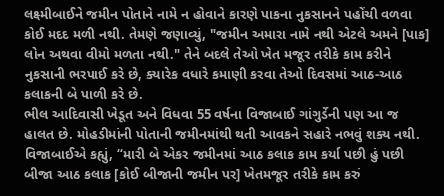લક્ષ્મીબાઈને જમીન પોતાને નામે ન હોવાને કારણે પાકના નુકસાનને પહોંચી વળવા કોઈ મદદ મળી નથી. તેમણે જણાવ્યું, "જમીન અમારા નામે નથી એટલે અમને [પાક] લોન અથવા વીમો મળતા નથી." તેને બદલે તેઓ ખેત મજૂર તરીકે કામ કરીને નુકસાની ભરપાઈ કરે છે, ક્યારેક વધારે કમાણી કરવા તેઓ દિવસમાં આઠ-આઠ કલાકની બે પાળી કરે છે.
ભીલ આદિવાસી ખેડૂત અને વિધવા 55 વર્ષના વિજાબાઈ ગાંગુર્ડેની પણ આ જ હાલત છે. મોહડીમાંની પોતાની જમીનમાંથી થતી આવકને સહારે નભવું શક્ય નથી. વિજાબાઈએ કહ્યું, “મારી બે એકર જમીનમાં આઠ કલાક કામ કર્યા પછી હું પછી બીજા આઠ કલાક [કોઈ બીજાની જમીન પર] ખેતમજૂર તરીકે કામ કરું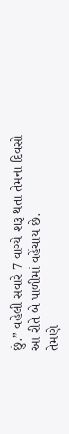છું.” વહેલી સવારે 7 વાગ્યે શરૂ થતા તેમના દિવસો આ રીતે બે પાળીમાં વહેંચાય છે.
તેમણે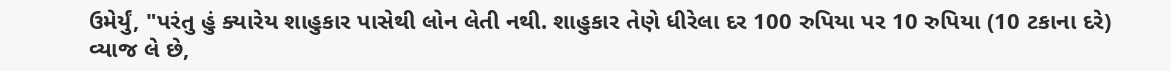ઉમેર્યું, "પરંતુ હું ક્યારેય શાહુકાર પાસેથી લોન લેતી નથી. શાહુકાર તેણે ધીરેલા દર 100 રુપિયા પર 10 રુપિયા (10 ટકાના દરે) વ્યાજ લે છે,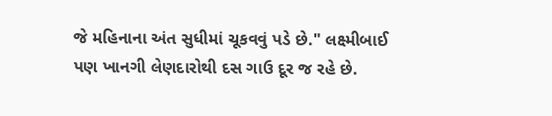જે મહિનાના અંત સુધીમાં ચૂકવવું પડે છે." લક્ષ્મીબાઈ પણ ખાનગી લેણદારોથી દસ ગાઉ દૂર જ રહે છે.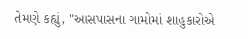તેમણે કહ્યું, "આસપાસના ગામોમાં શાહુકારોએ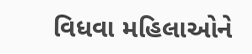વિધવા મહિલાઓને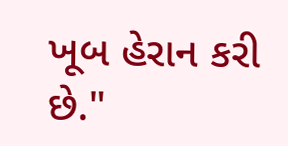ખૂબ હેરાન કરી છે."